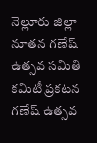నెల్లూరు జిల్లా నూతన గణేష్ ఉత్సవ సమితి కమిటీ ప్రకటన
గణేష్ ఉత్సవ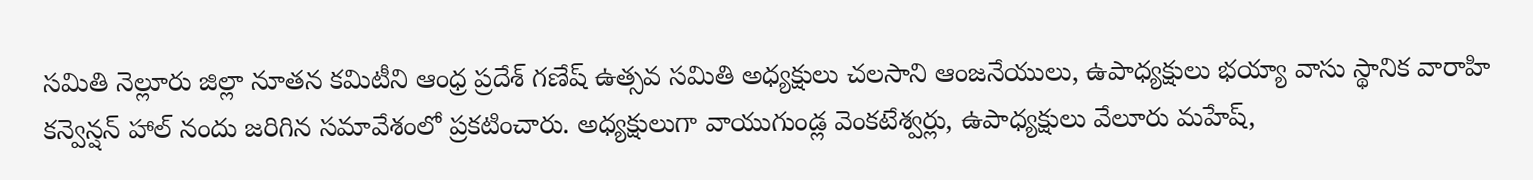సమితి నెల్లూరు జిల్లా నూతన కమిటీని ఆంధ్ర ప్రదేశ్ గణేష్ ఉత్సవ సమితి అధ్యక్షులు చలసాని ఆంజనేయులు, ఉపాధ్యక్షులు భయ్యా వాసు స్థానిక వారాహి కన్వెన్షన్ హాల్ నందు జరిగిన సమావేశంలో ప్రకటించారు. అధ్యక్షులుగా వాయుగుండ్ల వెంకటేశ్వర్లు, ఉపాధ్యక్షులు వేలూరు మహేష్,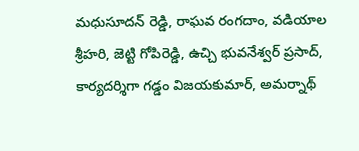మధుసూదన్ రెడ్డి, రాఘవ రంగదాం, వడియాల శ్రీహరి, జెట్టి గోపిరెడ్డి, ఉచ్చి భువనేశ్వర్ ప్రసాద్, కార్యదర్శిగా గడ్డం విజయకుమార్, అమర్నాథ్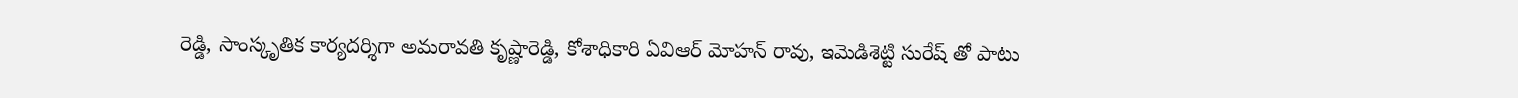రెడ్డి, సాంస్కృతిక కార్యదర్శిగా అమరావతి కృష్ణారెడ్డి, కోశాధికారి ఏవిఆర్ మోహన్ రావు, ఇమెడిశెట్టి సురేష్ తో పాటు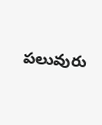పలువురు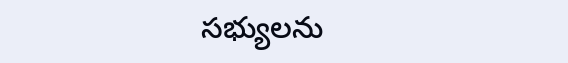సభ్యులను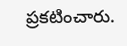ప్రకటించారు.